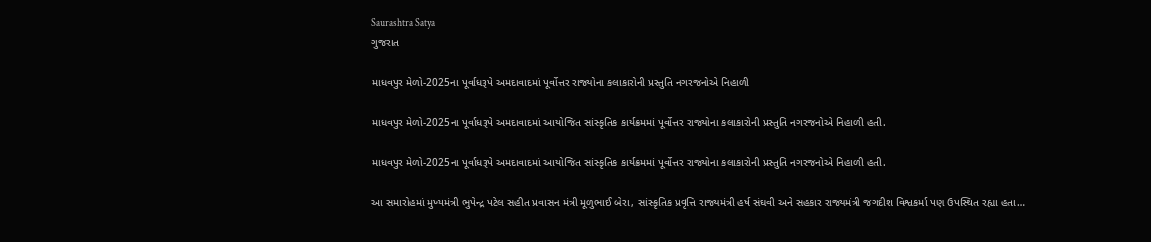Saurashtra Satya
ગુજરાત

માધવપુર મેળો-2025ના પૂર્વાધરૂપે અમદાવાદમાં પૂર્વોત્તર રાજ્યોના કલાકારોની પ્રસ્તુતિ નગરજનોએ નિહાળી

માધવપુર મેળો-2025ના પૂર્વાધરૂપે અમદાવાદમાં આયોજિત સાંસ્કૃતિક કાર્યક્રમમાં પૂર્વોત્તર રાજ્યોના કલાકારોની પ્રસ્તુતિ નગરજનોએ નિહાળી હતી.

માધવપુર મેળો-2025ના પૂર્વાધરૂપે અમદાવાદમાં આયોજિત સાંસ્કૃતિક કાર્યક્રમમાં પૂર્વોત્તર રાજ્યોના કલાકારોની પ્રસ્તુતિ નગરજનોએ નિહાળી હતી.

આ સમારોહમાં મુખ્યમંત્રી ભુપેન્દ્ર પટેલ સહીત પ્રવાસન મંત્રી મૂળુભાઈ બેરા, સાંસ્કૃતિક પ્રવૃત્તિ રાજ્યમંત્રી હર્ષ સંઘવી અને સહકાર રાજ્યમંત્રી જગદીશ વિશ્વકર્મા પણ ઉપસ્થિત રહ્યા હતા…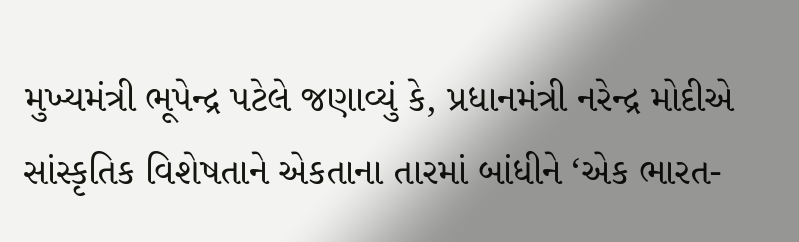મુખ્યમંત્રી ભૂપેન્દ્ર પટેલે જણાવ્યું કે, પ્રધાનમંત્રી નરેન્દ્ર મોદીએ સાંસ્કૃતિક વિશેષતાને એકતાના તારમાં બાંધીને ‘એક ભારત-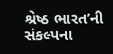શ્રેષ્ઠ ભારત’ની સંકલ્પના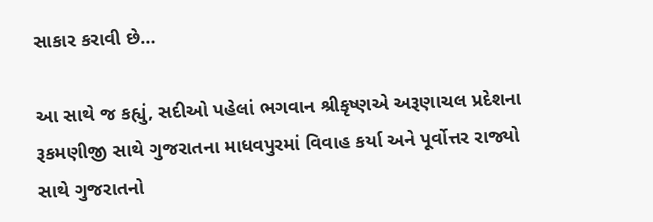સાકાર કરાવી છે…

આ સાથે જ કહ્યું, સદીઓ પહેલાં ભગવાન શ્રીકૃષ્ણએ અરૂણાચલ પ્રદેશના રૂકમણીજી સાથે ગુજરાતના માધવપુરમાં વિવાહ કર્યા અને પૂર્વોત્તર રાજ્યો સાથે ગુજરાતનો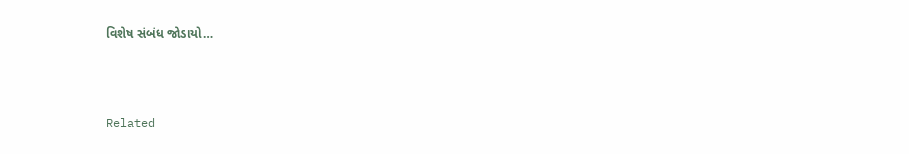વિશેષ સંબંધ જોડાયો…



Related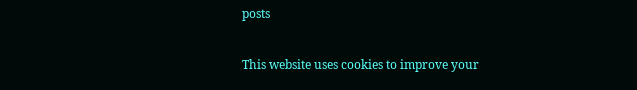posts

This website uses cookies to improve your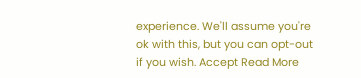experience. We'll assume you're ok with this, but you can opt-out if you wish. Accept Read More